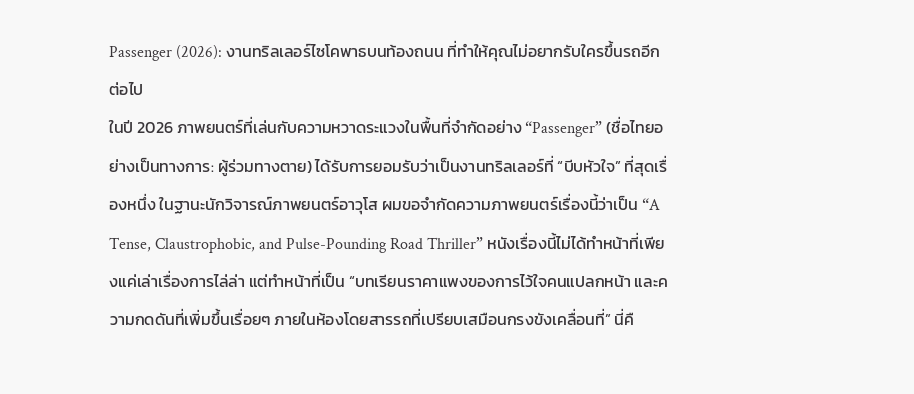Passenger (2026): งานทริลเลอร์ไซโคพาธบนท้องถนน ที่ทำให้คุณไม่อยากรับใครขึ้นรถอีกต่อไป
ในปี 2026 ภาพยนตร์ที่เล่นกับความหวาดระแวงในพื้นที่จำกัดอย่าง “Passenger” (ชื่อไทยอย่างเป็นทางการ: ผู้ร่วมทางตาย) ได้รับการยอมรับว่าเป็นงานทริลเลอร์ที่ “บีบหัวใจ” ที่สุดเรื่องหนึ่ง ในฐานะนักวิจารณ์ภาพยนตร์อาวุโส ผมขอจำกัดความภาพยนตร์เรื่องนี้ว่าเป็น “A Tense, Claustrophobic, and Pulse-Pounding Road Thriller” หนังเรื่องนี้ไม่ได้ทำหน้าที่เพียงแค่เล่าเรื่องการไล่ล่า แต่ทำหน้าที่เป็น “บทเรียนราคาแพงของการไว้ใจคนแปลกหน้า และความกดดันที่เพิ่มขึ้นเรื่อยๆ ภายในห้องโดยสารรถที่เปรียบเสมือนกรงขังเคลื่อนที่” นี่คื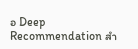อ Deep Recommendation สำ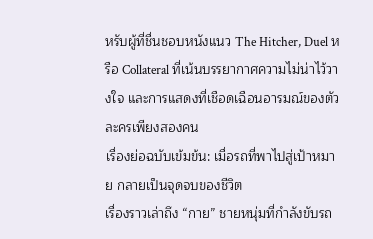หรับผู้ที่ชื่นชอบหนังแนว The Hitcher, Duel หรือ Collateral ที่เน้นบรรยากาศความไม่น่าไว้วางใจ และการแสดงที่เชือดเฉือนอารมณ์ของตัวละครเพียงสองคน
เรื่องย่อฉบับเข้มข้น: เมื่อรถที่พาไปสู่เป้าหมาย กลายเป็นจุดจบของชีวิต
เรื่องราวเล่าถึง “กาย” ชายหนุ่มที่กำลังขับรถ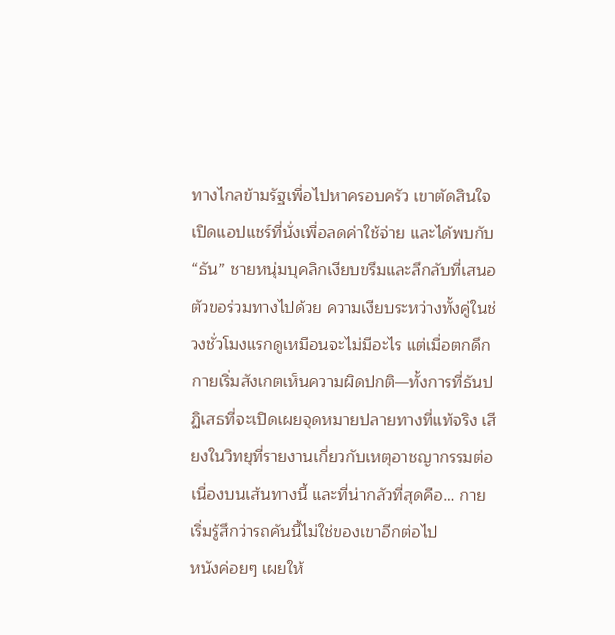ทางไกลข้ามรัฐเพื่อไปหาครอบครัว เขาตัดสินใจเปิดแอปแชร์ที่นั่งเพื่อลดค่าใช้จ่าย และได้พบกับ “ธัน” ชายหนุ่มบุคลิกเงียบขรึมและลึกลับที่เสนอตัวขอร่วมทางไปด้วย ความเงียบระหว่างทั้งคู่ในช่วงชั่วโมงแรกดูเหมือนจะไม่มีอะไร แต่เมื่อตกดึก กายเริ่มสังเกตเห็นความผิดปกติ—ทั้งการที่ธันปฏิเสธที่จะเปิดเผยจุดหมายปลายทางที่แท้จริง เสียงในวิทยุที่รายงานเกี่ยวกับเหตุอาชญากรรมต่อเนื่องบนเส้นทางนี้ และที่น่ากลัวที่สุดคือ… กายเริ่มรู้สึกว่ารถคันนี้ไม่ใช่ของเขาอีกต่อไป
หนังค่อยๆ เผยให้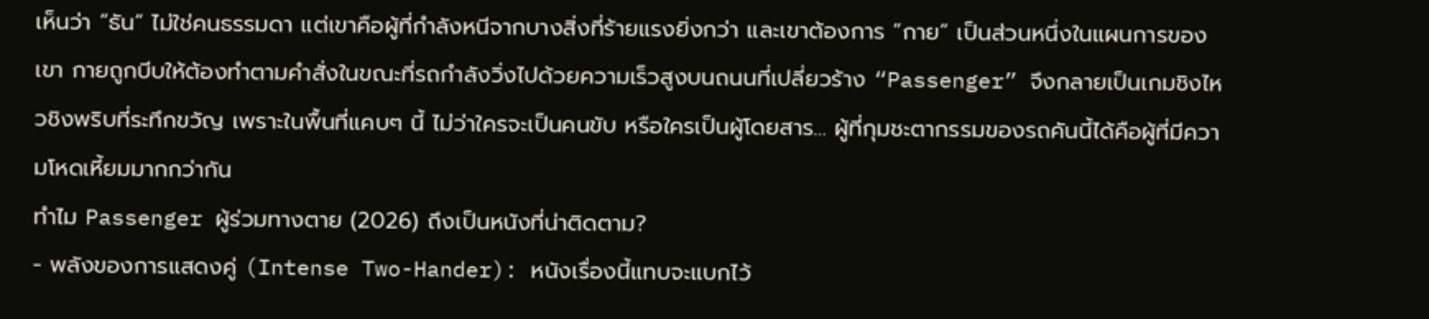เห็นว่า “ธัน” ไม่ใช่คนธรรมดา แต่เขาคือผู้ที่กำลังหนีจากบางสิ่งที่ร้ายแรงยิ่งกว่า และเขาต้องการ “กาย” เป็นส่วนหนึ่งในแผนการของเขา กายถูกบีบให้ต้องทำตามคำสั่งในขณะที่รถกำลังวิ่งไปด้วยความเร็วสูงบนถนนที่เปลี่ยวร้าง “Passenger” จึงกลายเป็นเกมชิงไหวชิงพริบที่ระทึกขวัญ เพราะในพื้นที่แคบๆ นี้ ไม่ว่าใครจะเป็นคนขับ หรือใครเป็นผู้โดยสาร… ผู้ที่กุมชะตากรรมของรถคันนี้ได้คือผู้ที่มีความโหดเหี้ยมมากกว่ากัน
ทำไม Passenger ผู้ร่วมทางตาย (2026) ถึงเป็นหนังที่น่าติดตาม?
- พลังของการแสดงคู่ (Intense Two-Hander): หนังเรื่องนี้แทบจะแบกไว้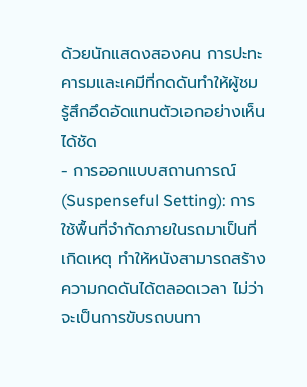ด้วยนักแสดงสองคน การปะทะคารมและเคมีที่กดดันทำให้ผู้ชมรู้สึกอึดอัดแทนตัวเอกอย่างเห็นได้ชัด
- การออกแบบสถานการณ์ (Suspenseful Setting): การใช้พื้นที่จำกัดภายในรถมาเป็นที่เกิดเหตุ ทำให้หนังสามารถสร้างความกดดันได้ตลอดเวลา ไม่ว่าจะเป็นการขับรถบนทา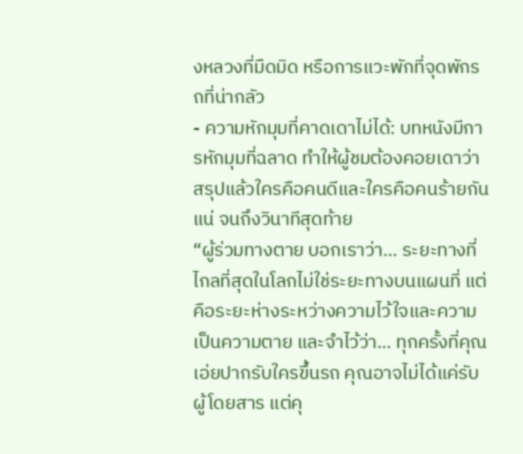งหลวงที่มืดมิด หรือการแวะพักที่จุดพักรถที่น่ากลัว
- ความหักมุมที่คาดเดาไม่ได้: บทหนังมีการหักมุมที่ฉลาด ทำให้ผู้ชมต้องคอยเดาว่าสรุปแล้วใครคือคนดีและใครคือคนร้ายกันแน่ จนถึงวินาทีสุดท้าย
“ผู้ร่วมทางตาย บอกเราว่า… ระยะทางที่ไกลที่สุดในโลกไม่ใช่ระยะทางบนแผนที่ แต่คือระยะห่างระหว่างความไว้ใจและความเป็นความตาย และจำไว้ว่า… ทุกครั้งที่คุณเอ่ยปากรับใครขึ้นรถ คุณอาจไม่ได้แค่รับผู้โดยสาร แต่คุ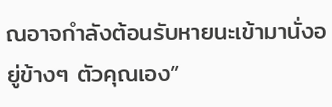ณอาจกำลังต้อนรับหายนะเข้ามานั่งอยู่ข้างๆ ตัวคุณเอง”